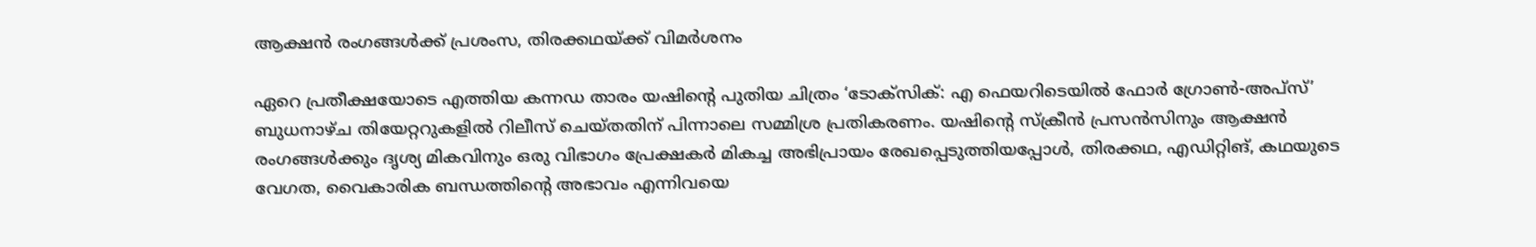ആക്ഷൻ രംഗങ്ങൾക്ക് പ്രശംസ, തിരക്കഥയ്ക്ക് വിമർശനം

ഏറെ പ്രതീക്ഷയോടെ എത്തിയ കന്നഡ താരം യഷിന്റെ പുതിയ ചിത്രം ‘ടോക്സിക്: എ ഫെയറിടെയിൽ ഫോർ ഗ്രോൺ-അപ്സ്’ ബുധനാഴ്ച തിയേറ്ററുകളിൽ റിലീസ് ചെയ്തതിന് പിന്നാലെ സമ്മിശ്ര പ്രതികരണം. യഷിന്റെ സ്ക്രീൻ പ്രസൻസിനും ആക്ഷൻ രംഗങ്ങൾക്കും ദൃശ്യ മികവിനും ഒരു വിഭാഗം പ്രേക്ഷകർ മികച്ച അഭിപ്രായം രേഖപ്പെടുത്തിയപ്പോൾ, തിരക്കഥ, എഡിറ്റിങ്, കഥയുടെ വേഗത, വൈകാരിക ബന്ധത്തിന്റെ അഭാവം എന്നിവയെ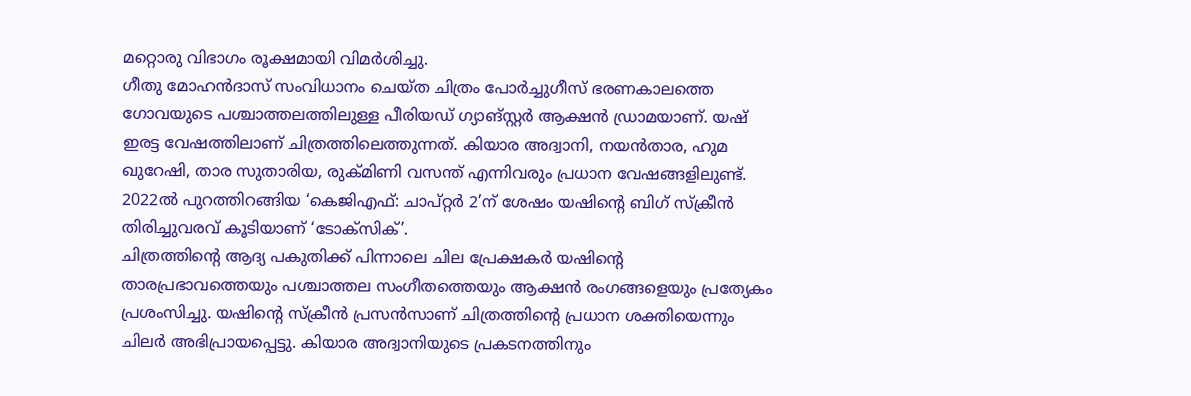മറ്റൊരു വിഭാഗം രൂക്ഷമായി വിമർശിച്ചു.
ഗീതു മോഹൻദാസ് സംവിധാനം ചെയ്ത ചിത്രം പോർച്ചുഗീസ് ഭരണകാലത്തെ ഗോവയുടെ പശ്ചാത്തലത്തിലുള്ള പീരിയഡ് ഗ്യാങ്സ്റ്റർ ആക്ഷൻ ഡ്രാമയാണ്. യഷ് ഇരട്ട വേഷത്തിലാണ് ചിത്രത്തിലെത്തുന്നത്. കിയാര അദ്വാനി, നയൻതാര, ഹുമ ഖുറേഷി, താര സുതാരിയ, രുക്മിണി വസന്ത് എന്നിവരും പ്രധാന വേഷങ്ങളിലുണ്ട്. 2022ൽ പുറത്തിറങ്ങിയ ‘കെജിഎഫ്: ചാപ്റ്റർ 2’ന് ശേഷം യഷിന്റെ ബിഗ് സ്ക്രീൻ തിരിച്ചുവരവ് കൂടിയാണ് ‘ടോക്സിക്’.
ചിത്രത്തിന്റെ ആദ്യ പകുതിക്ക് പിന്നാലെ ചില പ്രേക്ഷകർ യഷിന്റെ താരപ്രഭാവത്തെയും പശ്ചാത്തല സംഗീതത്തെയും ആക്ഷൻ രംഗങ്ങളെയും പ്രത്യേകം പ്രശംസിച്ചു. യഷിന്റെ സ്ക്രീൻ പ്രസൻസാണ് ചിത്രത്തിന്റെ പ്രധാന ശക്തിയെന്നും ചിലർ അഭിപ്രായപ്പെട്ടു. കിയാര അദ്വാനിയുടെ പ്രകടനത്തിനും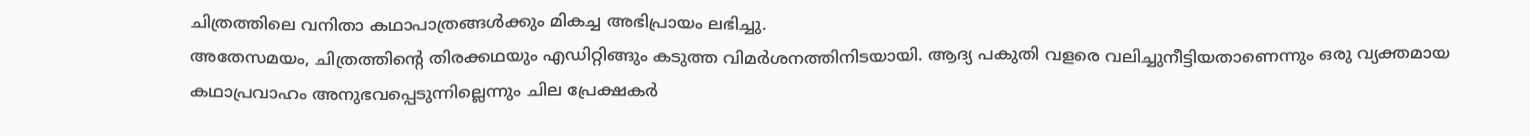ചിത്രത്തിലെ വനിതാ കഥാപാത്രങ്ങൾക്കും മികച്ച അഭിപ്രായം ലഭിച്ചു.
അതേസമയം, ചിത്രത്തിന്റെ തിരക്കഥയും എഡിറ്റിങ്ങും കടുത്ത വിമർശനത്തിനിടയായി. ആദ്യ പകുതി വളരെ വലിച്ചുനീട്ടിയതാണെന്നും ഒരു വ്യക്തമായ കഥാപ്രവാഹം അനുഭവപ്പെടുന്നില്ലെന്നും ചില പ്രേക്ഷകർ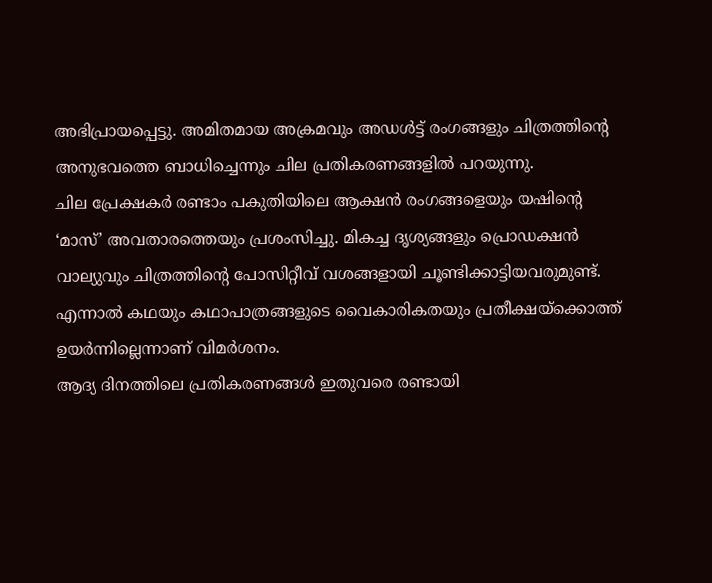അഭിപ്രായപ്പെട്ടു. അമിതമായ അക്രമവും അഡൾട്ട് രംഗങ്ങളും ചിത്രത്തിന്റെ അനുഭവത്തെ ബാധിച്ചെന്നും ചില പ്രതികരണങ്ങളിൽ പറയുന്നു.
ചില പ്രേക്ഷകർ രണ്ടാം പകുതിയിലെ ആക്ഷൻ രംഗങ്ങളെയും യഷിന്റെ ‘മാസ്’ അവതാരത്തെയും പ്രശംസിച്ചു. മികച്ച ദൃശ്യങ്ങളും പ്രൊഡക്ഷൻ വാല്യുവും ചിത്രത്തിന്റെ പോസിറ്റീവ് വശങ്ങളായി ചൂണ്ടിക്കാട്ടിയവരുമുണ്ട്. എന്നാൽ കഥയും കഥാപാത്രങ്ങളുടെ വൈകാരികതയും പ്രതീക്ഷയ്ക്കൊത്ത് ഉയർന്നില്ലെന്നാണ് വിമർശനം.
ആദ്യ ദിനത്തിലെ പ്രതികരണങ്ങൾ ഇതുവരെ രണ്ടായി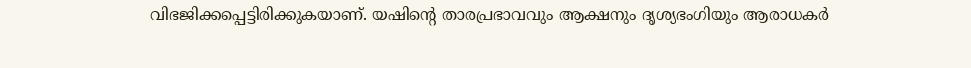വിഭജിക്കപ്പെട്ടിരിക്കുകയാണ്. യഷിന്റെ താരപ്രഭാവവും ആക്ഷനും ദൃശ്യഭംഗിയും ആരാധകർ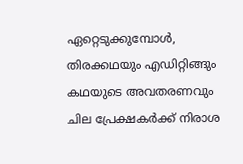ഏറ്റെടുക്കുമ്പോൾ, തിരക്കഥയും എഡിറ്റിങ്ങും കഥയുടെ അവതരണവും ചില പ്രേക്ഷകർക്ക് നിരാശ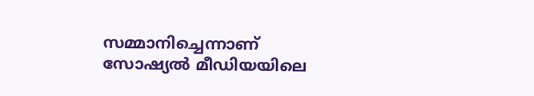സമ്മാനിച്ചെന്നാണ് സോഷ്യൽ മീഡിയയിലെ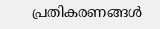പ്രതികരണങ്ങൾ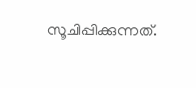സൂചിപ്പിക്കുന്നത്.